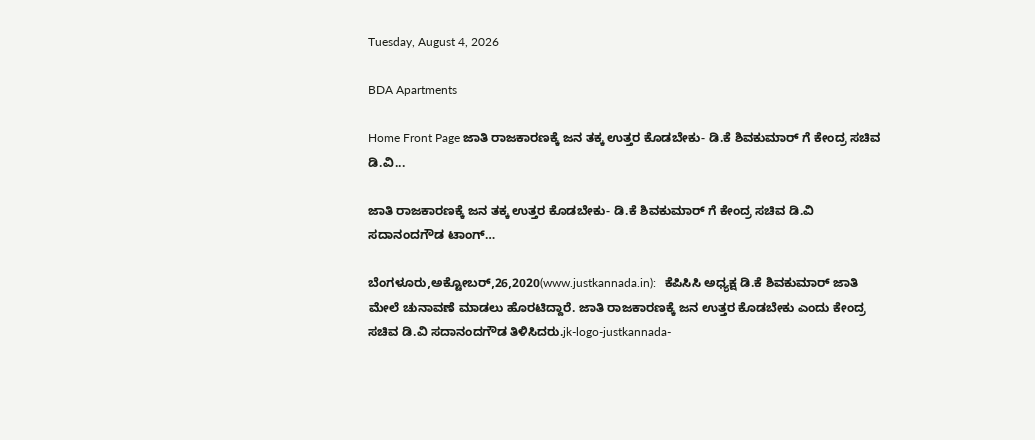Tuesday, August 4, 2026

BDA Apartments

Home Front Page ಜಾತಿ ರಾಜಕಾರಣಕ್ಕೆ ಜನ ತಕ್ಕ ಉತ್ತರ ಕೊಡಬೇಕು- ಡಿ.ಕೆ ಶಿವಕುಮಾರ್ ಗೆ ಕೇಂದ್ರ ಸಚಿವ ಡಿ.ವಿ...

ಜಾತಿ ರಾಜಕಾರಣಕ್ಕೆ ಜನ ತಕ್ಕ ಉತ್ತರ ಕೊಡಬೇಕು- ಡಿ.ಕೆ ಶಿವಕುಮಾರ್ ಗೆ ಕೇಂದ್ರ ಸಚಿವ ಡಿ.ವಿ ಸದಾನಂದಗೌಡ ಟಾಂಗ್…

ಬೆಂಗಳೂರು,ಅಕ್ಟೋಬರ್,26,2020(www.justkannada.in):   ಕೆಪಿಸಿಸಿ ಅಧ್ಯಕ್ಷ ಡಿ.ಕೆ ಶಿವಕುಮಾರ್ ಜಾತಿ ಮೇಲೆ ಚುನಾವಣೆ ಮಾಡಲು ಹೊರಟಿದ್ದಾರೆ. ಜಾತಿ ರಾಜಕಾರಣಕ್ಕೆ ಜನ ಉತ್ತರ ಕೊಡಬೇಕು ಎಂದು ಕೇಂದ್ರ ಸಚಿವ ಡಿ.ವಿ ಸದಾನಂದಗೌಡ ತಿಳಿಸಿದರು.jk-logo-justkannada-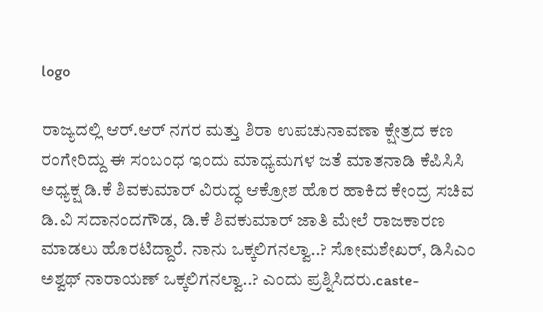logo

ರಾಜ್ಯದಲ್ಲಿ ಆರ್.ಆರ್ ನಗರ ಮತ್ತು ಶಿರಾ ಉಪಚುನಾವಣಾ ಕ್ಷೇತ್ರದ ಕಣ ರಂಗೇರಿದ್ದು ಈ ಸಂಬಂಧ ಇಂದು ಮಾಧ್ಯಮಗಳ ಜತೆ ಮಾತನಾಡಿ ಕೆಪಿಸಿಸಿ ಅಧ್ಯಕ್ಷ ಡಿ.ಕೆ ಶಿವಕುಮಾರ್ ವಿರುದ್ಧ ಆಕ್ರೋಶ ಹೊರ ಹಾಕಿದ ಕೇಂದ್ರ ಸಚಿವ ಡಿ.ವಿ ಸದಾನಂದಗೌಡ, ಡಿ.ಕೆ ಶಿವಕುಮಾರ್ ಜಾತಿ ಮೇಲೆ ರಾಜಕಾರಣ ಮಾಡಲು ಹೊರಟಿದ್ದಾರೆ. ನಾನು ಒಕ್ಕಲಿಗನಲ್ವಾ..? ಸೋಮಶೇಖರ್, ಡಿಸಿಎಂ ಅಶ್ವಥ್ ನಾರಾಯಣ್ ಒಕ್ಕಲಿಗನಲ್ವಾ..? ಎಂದು ಪ್ರಶ್ನಿಸಿದರು.caste-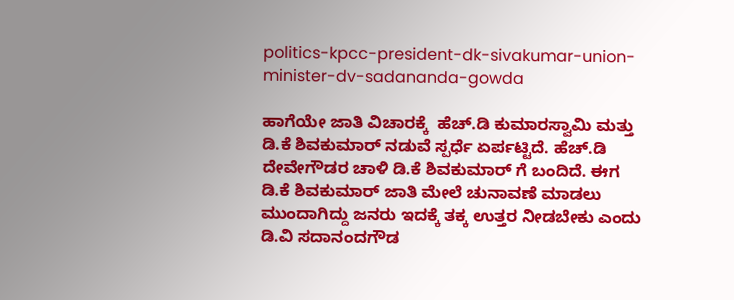politics-kpcc-president-dk-sivakumar-union-minister-dv-sadananda-gowda

ಹಾಗೆಯೇ ಜಾತಿ ವಿಚಾರಕ್ಕೆ  ಹೆಚ್.ಡಿ ಕುಮಾರಸ್ವಾಮಿ ಮತ್ತು ಡಿ.ಕೆ ಶಿವಕುಮಾರ್ ನಡುವೆ ಸ್ಪರ್ಧೆ ಏರ್ಪಟ್ಟಿದೆ. ಹೆಚ್.ಡಿ ದೇವೇಗೌಡರ ಚಾಳಿ ಡಿ.ಕೆ ಶಿವಕುಮಾರ್ ಗೆ ಬಂದಿದೆ. ಈಗ ಡಿ.ಕೆ ಶಿವಕುಮಾರ್ ಜಾತಿ ಮೇಲೆ ಚುನಾವಣೆ ಮಾಡಲು ಮುಂದಾಗಿದ್ದು ಜನರು ಇದಕ್ಕೆ ತಕ್ಕ ಉತ್ತರ ನೀಡಬೇಕು ಎಂದು ಡಿ.ವಿ ಸದಾನಂದಗೌಡ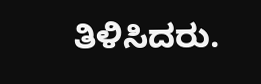ತಿಳಿಸಿದರು.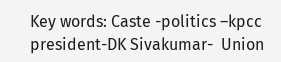Key words: Caste -politics –kpcc president-DK Sivakumar-  Union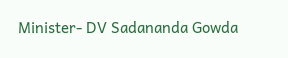Minister- DV Sadananda Gowda